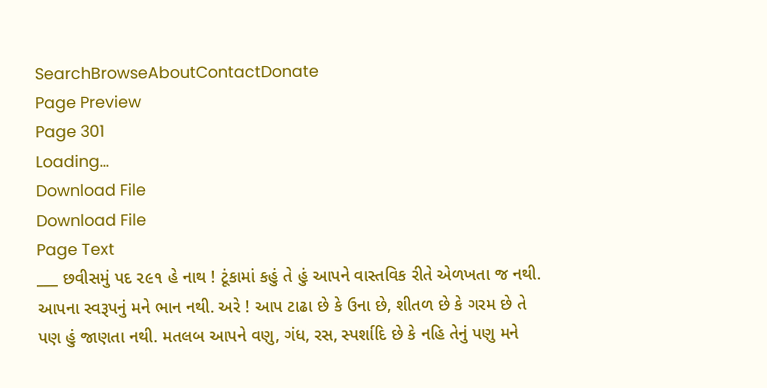SearchBrowseAboutContactDonate
Page Preview
Page 301
Loading...
Download File
Download File
Page Text
___ છવીસમું પદ ૨૯૧ હે નાથ ! ટૂંકામાં કહું તે હું આપને વાસ્તવિક રીતે એળખતા જ નથી. આપના સ્વરૂપનું મને ભાન નથી. અરે ! આપ ટાઢા છે કે ઉના છે, શીતળ છે કે ગરમ છે તે પણ હું જાણતા નથી. મતલબ આપને વણુ, ગંધ, રસ, સ્પર્શાદિ છે કે નહિ તેનું પણુ મને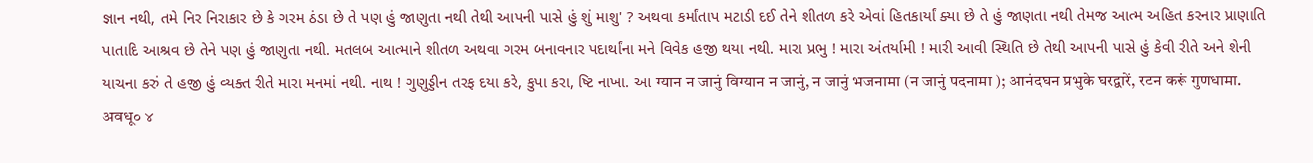જ્ઞાન નથી, તમે નિર નિરાકાર છે કે ગરમ ઠંડા છે તે પણ હું જાણુતા નથી તેથી આપની પાસે હું શું માશુ' ? અથવા કર્માંતાપ મટાડી દઈ તેને શીતળ કરે એવાં હિતકાર્યાં ક્યા છે તે હું જાણતા નથી તેમજ આત્મ અહિત કરનાર પ્રાણાતિ પાતાદિ આશ્રવ છે તેને પણ હું જાણુતા નથી. મતલબ આત્માને શીતળ અથવા ગરમ બનાવનાર પદાર્થાંના મને વિવેક હજી થયા નથી. મારા પ્રભુ ! મારા અંતર્યામી ! મારી આવી સ્થિતિ છે તેથી આપની પાસે હું કેવી રીતે અને શેની યાચના કરું તે હજી હું વ્યક્ત રીતે મારા મનમાં નથી. નાથ ! ગુણુડ્ડીન તરફ દયા કરે, કુપા કરા, ષ્ટિ નાખા. આ ग्यान न जानुं विग्यान न जानुं, न जानुं भजनामा (न जानुं पदनामा ); आनंदघन प्रभुके घरद्वारें, रटन करूं गुणधामा. अवधू० ४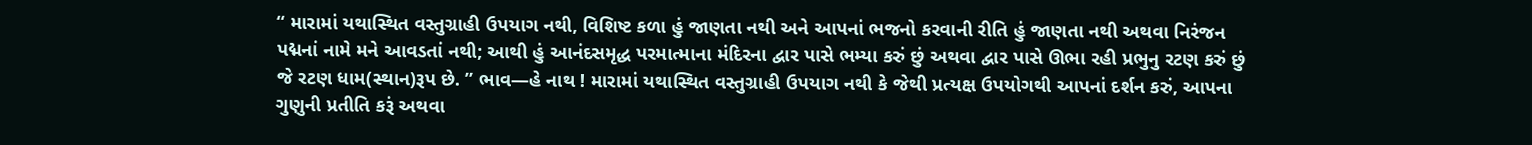“ મારામાં યથાસ્થિત વસ્તુગ્રાહી ઉપયાગ નથી, વિશિષ્ટ કળા હું જાણતા નથી અને આપનાં ભજનો કરવાની રીતિ હું જાણતા નથી અથવા નિરંજન પદ્મનાં નામે મને આવડતાં નથી; આથી હું આનંદસમૃદ્ધ પરમાત્માના મંદિરના દ્વાર પાસે ભમ્યા કરું છું અથવા દ્વાર પાસે ઊભા રહી પ્રભુનુ રટણ કરું છું જે રટણ ધામ(સ્થાન)રૂપ છે. ” ભાવ—હે નાથ ! મારામાં યથાસ્થિત વસ્તુગ્રાહી ઉપયાગ નથી કે જેથી પ્રત્યક્ષ ઉપયોગથી આપનાં દર્શન કરું, આપના ગુણુની પ્રતીતિ કરૂં અથવા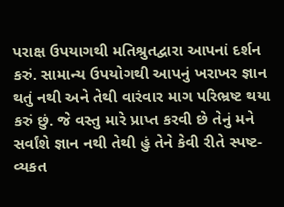પરાક્ષ ઉપયાગથી મતિશ્રુતદ્વારા આપનાં દર્શન કરું. સામાન્ય ઉપયોગથી આપનું ખરાખર જ્ઞાન થતું નથી અને તેથી વારંવાર માગ પરિભ્રષ્ટ થયા કરું છું. જે વસ્તુ મારે પ્રાપ્ત કરવી છે તેનું મને સર્વાંશે જ્ઞાન નથી તેથી હું તેને કેવી રીતે સ્પષ્ટ-વ્યકત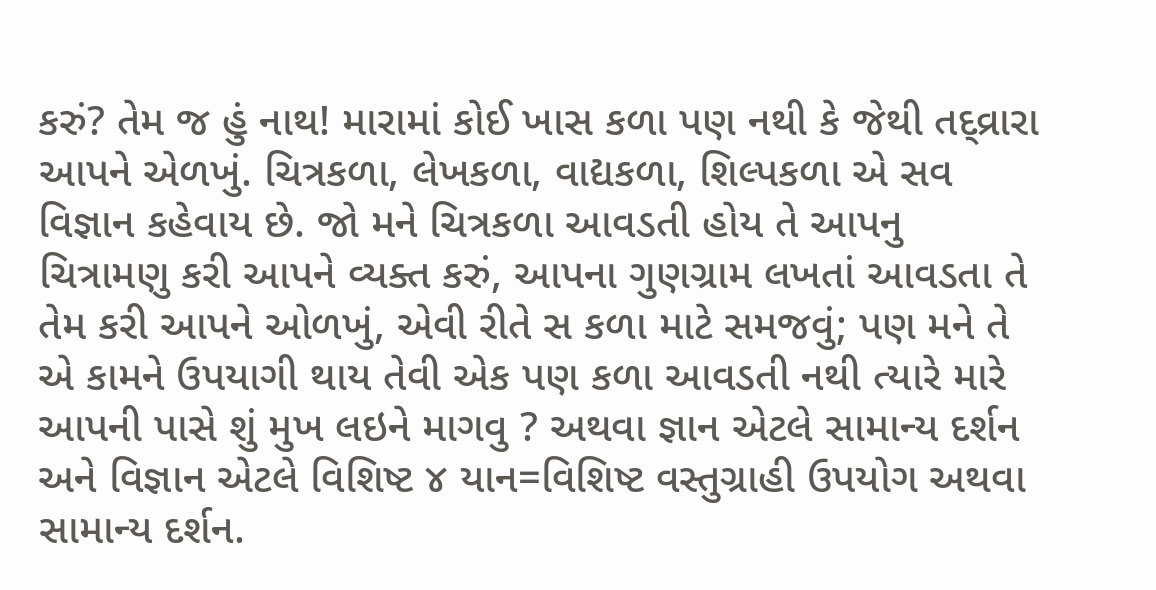કરું? તેમ જ હું નાથ! મારામાં કોઈ ખાસ કળા પણ નથી કે જેથી તદ્વ્રારા આપને એળખું. ચિત્રકળા, લેખકળા, વાદ્યકળા, શિલ્પકળા એ સવ વિજ્ઞાન કહેવાય છે. જો મને ચિત્રકળા આવડતી હોય તે આપનુ ચિત્રામણુ કરી આપને વ્યક્ત કરું, આપના ગુણગ્રામ લખતાં આવડતા તે તેમ કરી આપને ઓળખું, એવી રીતે સ કળા માટે સમજવું; પણ મને તે એ કામને ઉપયાગી થાય તેવી એક પણ કળા આવડતી નથી ત્યારે મારે આપની પાસે શું મુખ લઇને માગવુ ? અથવા જ્ઞાન એટલે સામાન્ય દર્શન અને વિજ્ઞાન એટલે વિશિષ્ટ ૪ યાન=વિશિષ્ટ વસ્તુગ્રાહી ઉપયોગ અથવા સામાન્ય દર્શન.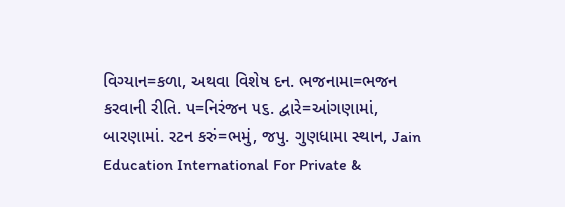વિગ્યાન=કળા, અથવા વિશેષ દન. ભજનામા=ભજન કરવાની રીતિ. પ=નિરંજન ૫૬. દ્વારે=આંગણામાં, બારણામાં. રટન કરું=ભમું, જપુ. ગુણધામા સ્થાન, Jain Education International For Private &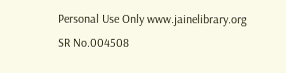Personal Use Only www.jainelibrary.org
SR No.004508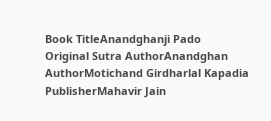Book TitleAnandghanji Pado
Original Sutra AuthorAnandghan
AuthorMotichand Girdharlal Kapadia
PublisherMahavir Jain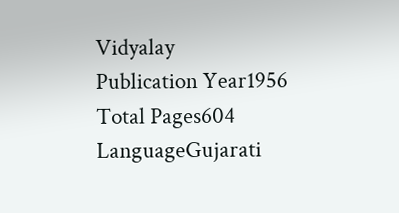Vidyalay
Publication Year1956
Total Pages604
LanguageGujarati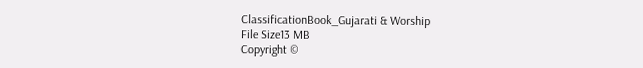ClassificationBook_Gujarati & Worship
File Size13 MB
Copyright ©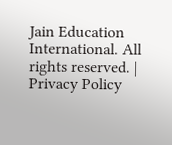Jain Education International. All rights reserved. | Privacy Policy